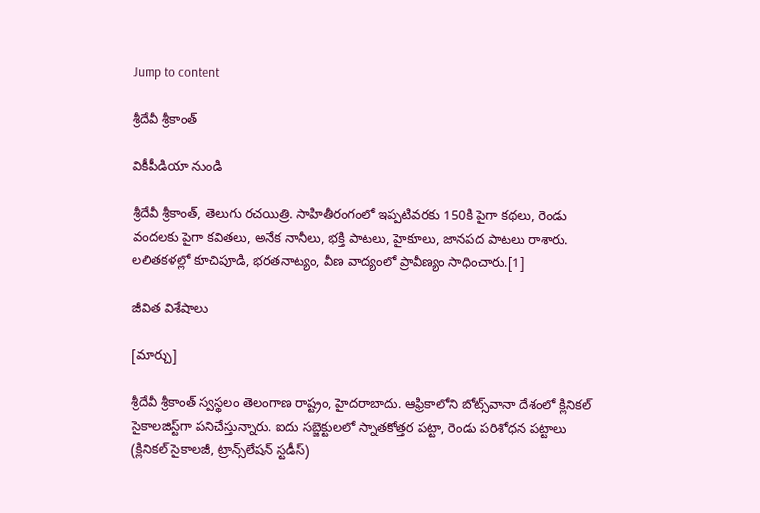Jump to content

శ్రీదేవీ శ్రీకాంత్

వికీపీడియా నుండి

శ్రీదేవీ శ్రీకాంత్‌, తెలుగు రచయిత్రి. సాహితీరంగంలో ఇప్పటివరకు 150కి పైగా కథలు, రెండు వందలకు పైగా కవితలు, అనేక నానీలు, భక్తి పాటలు, హైకూలు, జానపద పాటలు రాశారు. లలితకళల్లో కూచిపూడి, భరతనాట్యం, వీణ వాద్యంలో ప్రావీణ్యం సాధించారు.[1]

జీవిత విశేషాలు

[మార్చు]

శ్రీదేవీ శ్రీకాంత్ స్వస్థలం తెలంగాణ రాష్ట్రం, హైదరాబాదు. ఆఫ్రికాలోని బోట్స్‌వానా దేశంలో క్లినికల్‌ సైకాలజిస్ట్‌గా పనిచేస్తున్నారు. ఐదు సబ్జెక్టులలో స్నాతకోత్తర పట్టా, రెండు పరిశోధన పట్టాలు (క్లినికల్‌ సైకాలజీ, ట్రాన్స్‌లేషన్‌ స్టడీస్‌)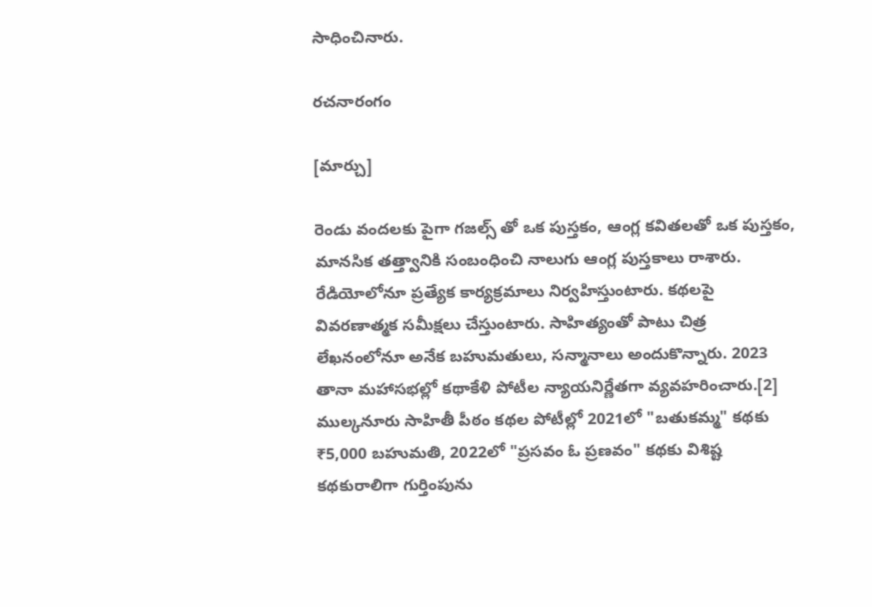సాధించినారు.

రచనారంగం

[మార్చు]

రెండు వందలకు పైగా గజల్స్‌ తో ఒక పుస్తకం, ఆంగ్ల కవితలతో ఒక పుస్తకం, మానసిక తత్త్వానికి సంబంధించి నాలుగు ఆంగ్ల పుస్తకాలు రాశారు. రేడియోలోనూ ప్రత్యేక కార్యక్రమాలు నిర్వహిస్తుంటారు. కథలపై వివరణాత్మక సమీక్షలు చేస్తుంటారు. సాహిత్యంతో పాటు చిత్ర లేఖనంలోనూ అనేక బహుమతులు, సన్మానాలు అందుకొన్నారు. 2023 తానా మహాసభల్లో కథాకేళి పోటీల న్యాయనిర్ణేతగా వ్యవహరించారు.[2] ముల్కనూరు సాహితీ పీఠం కథల పోటీల్లో 2021లో "బతుకమ్మ" కథకు ₹5,000 బహుమతి, 2022లో "ప్రసవం ఓ ప్రణవం" కథకు విశిష్ట కథకురాలిగా గుర్తింపును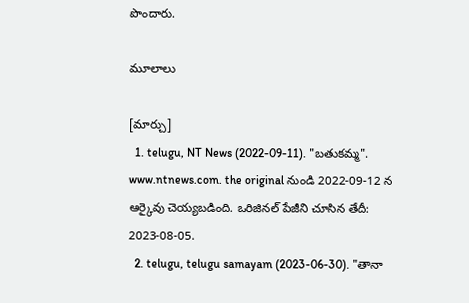పొందారు.

మూలాలు

[మార్చు]
  1. telugu, NT News (2022-09-11). "బతుకమ్మ". www.ntnews.com. the original నుండి 2022-09-12 న ఆర్కైవు చెయ్యబడింది. ఒరిజినల్ పేజీని చూసిన తేదీ: 2023-08-05.
  2. telugu, telugu samayam (2023-06-30). "తానా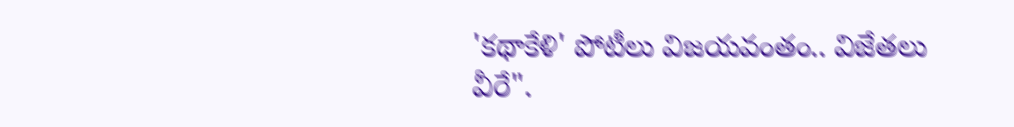'కథాకేళి' పోటీలు విజయవంతం.. విజేతలు వీరే".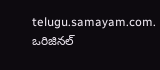telugu.samayam.com. ఒరిజినల్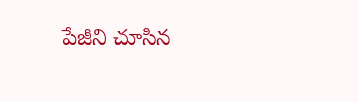పేజీని చూసిన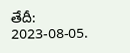తేదీ: 2023-08-05.